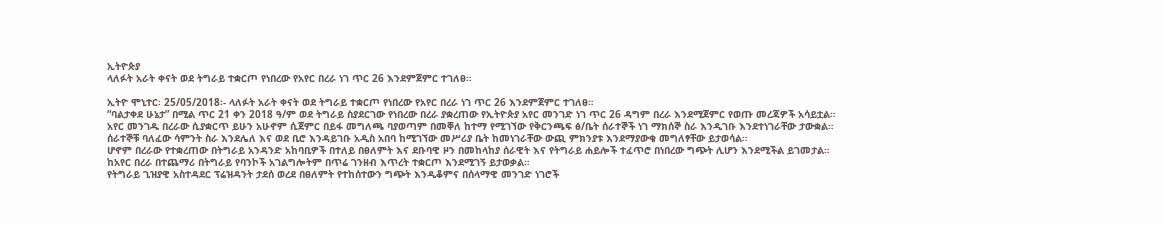ኢትዮጵያ
ላለፉት አራት ቀናት ወደ ትግራይ ተቋርጦ የነበረው የአየር በረራ ነገ ጥር 26 እንደምጀምር ተገለፀ።

ኢትዮ ሞኒተር፡ 25/05/2018፡- ላለፉት አራት ቀናት ወደ ትግራይ ተቋርጦ የነበረው የአየር በረራ ነገ ጥር 26 እንደምጀምር ተገለፀ።
“ባልታቀደ ሁኔታ” በሚል ጥር 21 ቀን 2018 ዓ/ም ወደ ትግራይ ስያደርገው የነበረው በረራ ያቋረጠው የኢትዮጵያ አየር መንገድ ነገ ጥር 26 ዳግም በረራ እንደሚጀምር የወጡ መረጃዎች አሳይቷል።
አየር መንገዱ በረራው ሲያቋርጥ ይሁን አሁኖም ሲጀምር በይፋ መግለጫ ባያወጣም በመቐለ ከተማ የሚገኘው የቅርንጫፍ ፅ/ቤት ሰራተኞች ነገ ማክሰኞ ስራ እንዲገቡ እንደተነገራቸው ታውቋል።
ሰራተኞቹ ባለፈው ሳምንት ስራ እንደሌለ እና ወደ ቢሮ እንዳይገቡ አዲስ አበባ ከሚገኘው መሥሪያ ቤት ከመነገራቸው ውጪ ምክንያቱ እንደማያውቁ መግለፃቸው ይታወሳል።
ሆኖም በረራው የተቋረጠው በትግራይ አንዳንድ አከባቢዎች በተለይ በፀለምት እና ደቡባዊ ዞን በመከላከያ ሰራዊት እና የትግራይ ሐይሎች ተፈጥሮ በነበረው ግጭት ሊሆን እንደሚችል ይገመታል።
ከአየር በረራ በተጨማሪ በትግራይ የባንኮች አገልግሎትም በጥሬ ገንዘብ እጥረት ተቋርጦ እንደሚገኝ ይታወቃል።
የትግራይ ጊዝያዊ አስተዳደር ፕሬዝዳንት ታደሰ ወረደ በፀለምት የተከሰተውን ግጭት እንዲቆምና በሰላማዊ መንገድ ነገሮች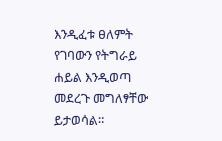እንዲፈቱ ፀለምት የገባውን የትግራይ ሐይል እንዲወጣ መደረጉ መግለፃቸው ይታወሳል።